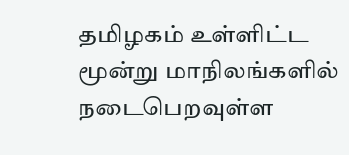தமிழகம் உள்ளிட்ட மூன்று மாநிலங்களில் நடைபெறவுள்ள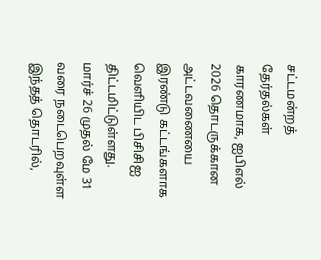சட்டமன்றத் தேர்தல்கள் காரணமாக, ஐபிஎல் 2026 தொடருக்கான அட்டவணையை இரண்டு கட்டங்களாக வெளியிட பிசிசிஐ திட்டமிட்டுள்ளது. மார்ச் 26 முதல் மே 31 வரை நடைபெறவுள்ள இந்தத் தொடரில்,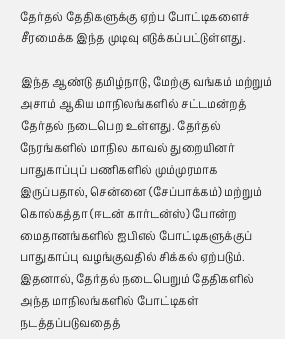தேர்தல் தேதிகளுக்கு ஏற்ப போட்டிகளைச் சீரமைக்க இந்த முடிவு எடுக்கப்பட்டுள்ளது.

இந்த ஆண்டு தமிழ்நாடு, மேற்கு வங்கம் மற்றும் அசாம் ஆகிய மாநிலங்களில் சட்டமன்றத் தேர்தல் நடைபெற உள்ளது. தேர்தல் நேரங்களில் மாநில காவல் துறையினர் பாதுகாப்புப் பணிகளில் மும்முரமாக இருப்பதால், சென்னை (சேப்பாக்கம்) மற்றும் கொல்கத்தா (ஈடன் கார்டன்ஸ்) போன்ற மைதானங்களில் ஐபிஎல் போட்டிகளுக்குப் பாதுகாப்பு வழங்குவதில் சிக்கல் ஏற்படும். இதனால், தேர்தல் நடைபெறும் தேதிகளில் அந்த மாநிலங்களில் போட்டிகள் நடத்தப்படுவதைத்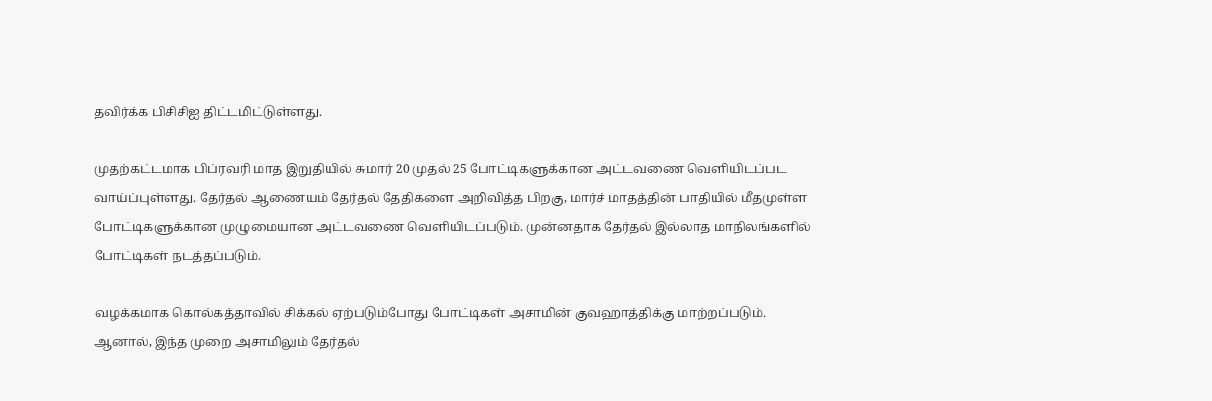தவிர்க்க பிசிசிஐ திட்டமிட்டுள்ளது.

முதற்கட்டமாக பிப்ரவரி மாத இறுதியில் சுமார் 20 முதல் 25 போட்டிகளுக்கான அட்டவணை வெளியிடப்பட வாய்ப்புள்ளது. தேர்தல் ஆணையம் தேர்தல் தேதிகளை அறிவித்த பிறகு, மார்ச் மாதத்தின் பாதியில் மீதமுள்ள போட்டிகளுக்கான முழுமையான அட்டவணை வெளியிடப்படும். முன்னதாக தேர்தல் இல்லாத மாநிலங்களில் போட்டிகள் நடத்தப்படும்.

வழக்கமாக கொல்கத்தாவில் சிக்கல் ஏற்படும்போது போட்டிகள் அசாமின் குவஹாத்திக்கு மாற்றப்படும். ஆனால், இந்த முறை அசாமிலும் தேர்தல்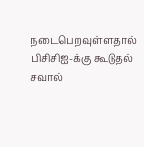நடைபெறவுள்ளதால் பிசிசிஐ-க்கு கூடுதல் சவால்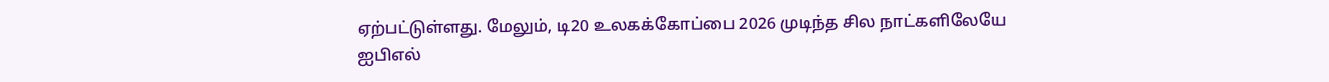ஏற்பட்டுள்ளது. மேலும், டி20 உலகக்கோப்பை 2026 முடிந்த சில நாட்களிலேயே ஐபிஎல்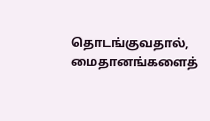தொடங்குவதால், மைதானங்களைத்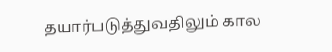தயார்படுத்துவதிலும் கால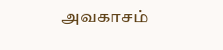அவகாசம்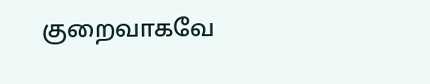குறைவாகவே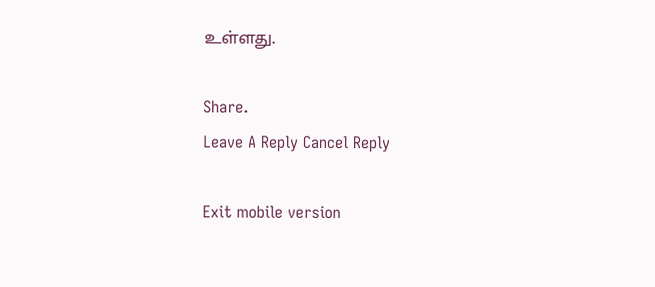உள்ளது.

Share.
Leave A Reply Cancel Reply

Exit mobile version